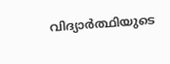വിദ്യാർത്ഥിയുടെ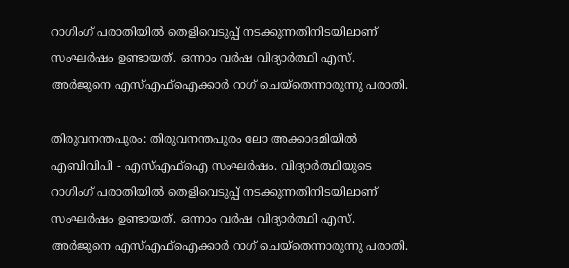റാഗിംഗ് പരാതിയിൽ തെളിവെടുപ്പ് നടക്കുന്നതിനിടയിലാണ് സംഘർഷം ഉണ്ടായത്. ഒന്നാം വർഷ വിദ്യാർത്ഥി എസ്. അർജുനെ എസ്എഫ്ഐക്കാർ റാഗ് ചെയ്‌തെന്നാരുന്നു പരാതി.

തിരുവനന്തപുരം: തിരുവനന്തപുരം ലോ അക്കാദമിയിൽ എബിവിപി - എസ്എഫ്ഐ സംഘർഷം. വിദ്യാർത്ഥിയുടെ റാഗിംഗ് പരാതിയിൽ തെളിവെടുപ്പ് നടക്കുന്നതിനിടയിലാണ് സംഘർഷം ഉണ്ടായത്. ഒന്നാം വർഷ വിദ്യാർത്ഥി എസ്. അർജുനെ എസ്എഫ്ഐക്കാർ റാഗ് ചെയ്‌തെന്നാരുന്നു പരാതി.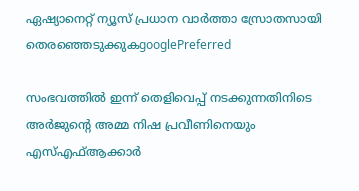ഏഷ്യാനെറ്റ് ന്യൂസ് പ്രധാന വാർത്താ സ്രോതസായി തെരഞ്ഞെടുക്കുകgooglePreferred

സംഭവത്തില്‍ ഇന്ന് തെളിവെപ്പ് നടക്കുന്നതിനിടെ അർജുന്റെ അമ്മ നിഷ പ്രവീണിനെയും എസ്എഫ്ആക്കാർ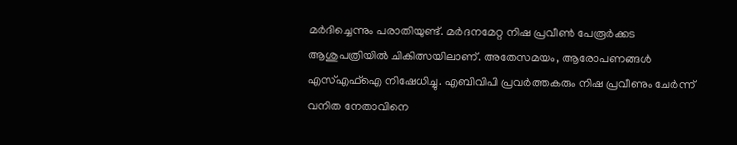മർദിച്ചെന്നും പരാതിയുണ്ട്. മര്‍ദനമേറ്റ നിഷ പ്രവീൺ പേരൂർക്കട ആശുപത്രിയിൽ ചികിത്സയിലാണ്. അതേസമയം, ആരോപണങ്ങൾ എസ്എഫ്ഐ നിഷേധിച്ചു. എബിവിപി പ്രവർത്തകരും നിഷ പ്രവീണും ചേർന്ന് വനിത നേതാവിനെ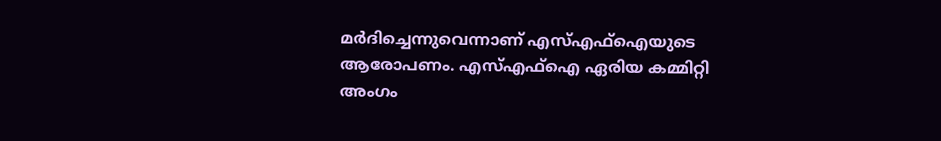മർദിച്ചെന്നുവെന്നാണ് എസ്എഫ്ഐയുടെ ആരോപണം. എസ്എഫ്ഐ ഏരിയ കമ്മിറ്റി അംഗം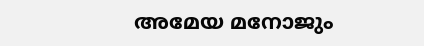അമേയ മനോജും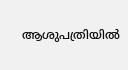ആശുപത്രിയിൽ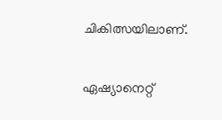ചികിത്സയിലാണ്.

ഏഷ്യാനെറ്റ്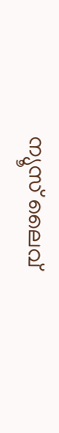ന്യൂസ് ലൈവ്